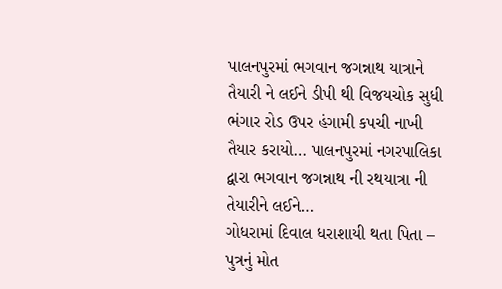પાલનપુરમાં ભગવાન જગન્નાથ યાત્રાને તૈયારી ને લઈને ડીપી થી વિજયચોક સુધી ભંગાર રોડ ઉપર હંગામી કપચી નાખી તૈયાર કરાયો… પાલનપુરમાં નગરપાલિકા દ્વારા ભગવાન જગન્નાથ ની રથયાત્રા ની તેયારીને લઈને…
ગોધરામાં દિવાલ ધરાશાયી થતા પિતા – પુત્રનું મોત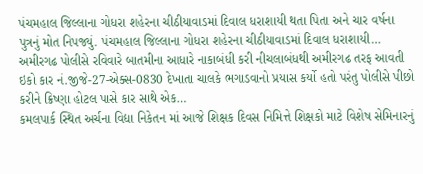પંચમહાલ જિલ્લાના ગોધરા શહેરના ચીઠીયાવાડમાં દિવાલ ધરાશાયી થતા પિતા અને ચાર વર્ષના પુત્રનું મોત નિપજ્યું. પંચમહાલ જિલ્લાના ગોધરા શહેરના ચીઠીયાવાડમાં દિવાલ ધરાશાયી…
અમીરગઢ પોલીસે રવિવારે બાતમીના આધારે નાકાબંધી કરી નીચલાબંધથી અમીરગઢ તરફ આવતી ઇકો કાર નં.જીજે-27-એક્સ-0830 દેખાતા ચાલકે ભગાડવાનો પ્રયાસ કર્યો હતો પરંતુ પોલીસે પીછો કરીને ક્રિષ્ણા હોટલ પાસે કાર સાથે એક…
કમલપાર્ક સ્થિત અર્ચના વિદ્યા નિકેતન માં આજે શિક્ષક દિવસ નિમિત્તે શિક્ષકો માટે વિશેષ સેમિનારનું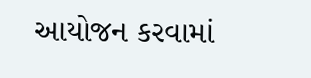આયોજન કરવામાં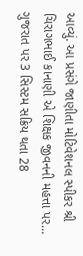આવ્યું. આ પ્રસંગે જાણીતા મોટિવેશનલ સ્પીકર શ્રી ચિરાગભાઈ કાનાણી એ શિક્ષક જીવનની મહત્તા પર…
ગુજરાત પર 3 સિસ્ટમ સક્રિય થતા 28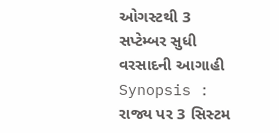ઓગસ્ટથી 3 સપ્ટેમ્બર સુધી વરસાદની આગાહી Synopsis : રાજ્ય પર 3 સિસ્ટમ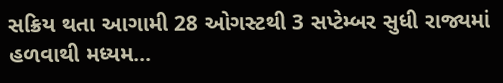સક્રિય થતા આગામી 28 ઓગસ્ટથી 3 સપ્ટેમ્બર સુધી રાજ્યમાં હળવાથી મધ્યમ…